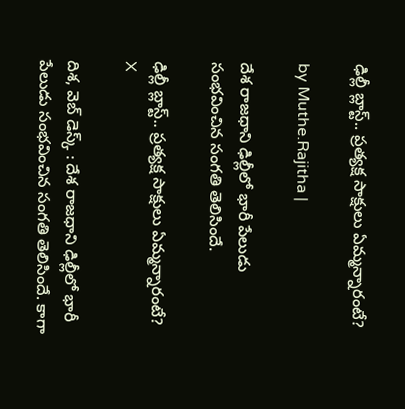ఢిల్లీ బ్లాస్ట్.. ప్రత్యక్ష సాక్షులు ఏమ్మన్నారంటే?

by Muthe.Rajitha |

దేశ రాజధాని ఢిల్లీలో భారీ పేలుడు సంభవించిన సంగతి తెలిసిందే.

ఢిల్లీ బ్లాస్ట్.. ప్రత్యక్ష సాక్షులు ఏమ్మన్నారంటే?
X

దిశ, వెబ్ డెస్క్ : దేశ రాజధాని ఢిల్లీలో భారీ పేలుడు సంభవించిన సంగతి తెలిసిందే. కాగా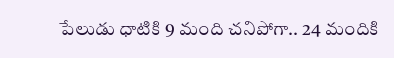పేలుడు ధాటికి 9 మంది చనిపోగా.. 24 మందికి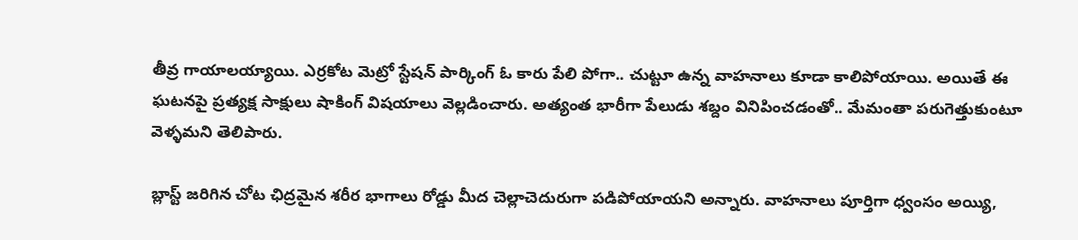తీవ్ర గాయాలయ్యాయి. ఎర్రకోట మెట్రో స్టేషన్ పార్కింగ్ ఓ కారు పేలి పోగా.. చుట్టూ ఉన్న వాహనాలు కూడా కాలిపోయాయి. అయితే ఈ ఘటనపై ప్రత్యక్ష సాక్షులు షాకింగ్ విషయాలు వెల్లడించారు. అత్యంత భారీగా పేలుడు శబ్దం వినిపించడంతో.. మేమంతా పరుగెత్తుకుంటూ వెళ్ళమని తెలిపారు.

బ్లాస్ట్ జరిగిన చోట ఛిద్రమైన శరీర భాగాలు రోడ్డు మీద చెల్లాచెదురుగా పడిపోయాయని అన్నారు. వాహనాలు పూర్తిగా ధ్వంసం అయ్యి,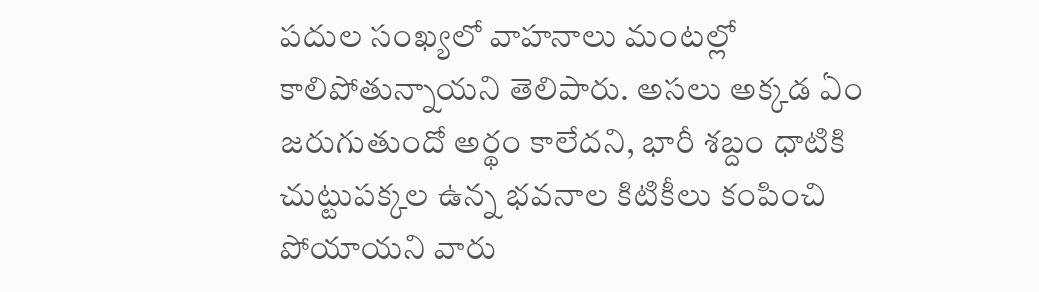పదుల సంఖ్యలో వాహనాలు మంటల్లో కాలిపోతున్నాయని తెలిపారు. అసలు అక్కడ ఏం జరుగుతుందో అర్థం కాలేదని, భారీ శబ్దం ధాటికి చుట్టుపక్కల ఉన్న భవనాల కిటికీలు కంపించి పోయాయని వారు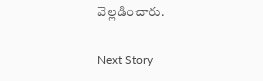వెల్లడించారు.

Next Story